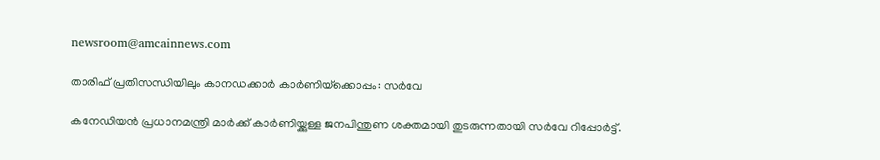newsroom@amcainnews.com

താരിഫ് പ്രതിസന്ധിയിലും കാനഡക്കാർ കാർണിയ്‌ക്കൊപ്പം: സർവേ

കനേഡിയൻ പ്രധാനമന്ത്രി മാർക്ക് കാർണിയ്ക്കുള്ള ജനപിന്തുണ ശക്തമായി തുടരുന്നതായി സർവേ റിപ്പോർട്ട്.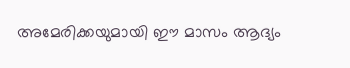അമേരിക്കയുമായി ഈ മാസം ആദ്യം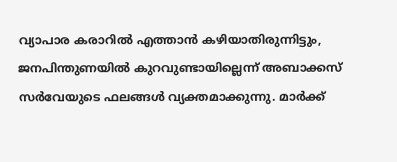വ്യാപാര കരാറിൽ എത്താൻ കഴിയാതിരുന്നിട്ടും, ജനപിന്തുണയിൽ കുറവുണ്ടായില്ലെന്ന് അബാക്കസ് സർവേയുടെ ഫലങ്ങൾ വ്യക്തമാക്കുന്നു. മാർക്ക്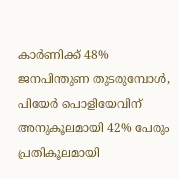കാർണിക്ക് 48% ജനപിന്തുണ തുടരുമ്പോൾ, പിയേർ പൊളിയേവിന് അനുകൂലമായി 42% പേരും പ്രതികൂലമായി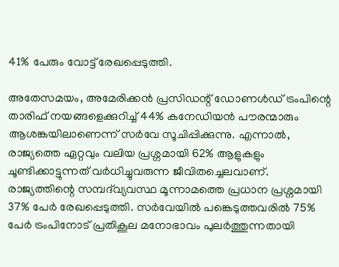41% പേരും വോട്ട് രേഖപ്പെടുത്തി.

അതേസമയം, അമേരിക്കൻ പ്രസിഡന്റ് ഡോണൾഡ്‌ ട്രംപിന്റെ താരിഫ് നയങ്ങളെക്കുറിച്ച് 44% കനേഡിയൻ പൗരന്മാരും ആശങ്കയിലാണെന്ന് സർവേ സൂചിപ്പിക്കുന്നു. എന്നാൽ, രാജ്യത്തെ ഏറ്റവും വലിയ പ്രശ്നമായി 62% ആളുകളും ചൂണ്ടിക്കാട്ടുന്നത് വർധിച്ചുവരുന്ന ജീവിതച്ചെലവാണ്. രാജ്യത്തിന്റെ സമ്പദ്‌വ്യവസ്ഥ മൂന്നാമത്തെ പ്രധാന പ്രശ്നമായി 37% പേർ രേഖപ്പെടുത്തി. സർവേയിൽ പങ്കെടുത്തവരിൽ 75% പേർ ട്രംപിനോട്‌ പ്രതികൂല മനോഭാവം പുലർത്തുന്നതായി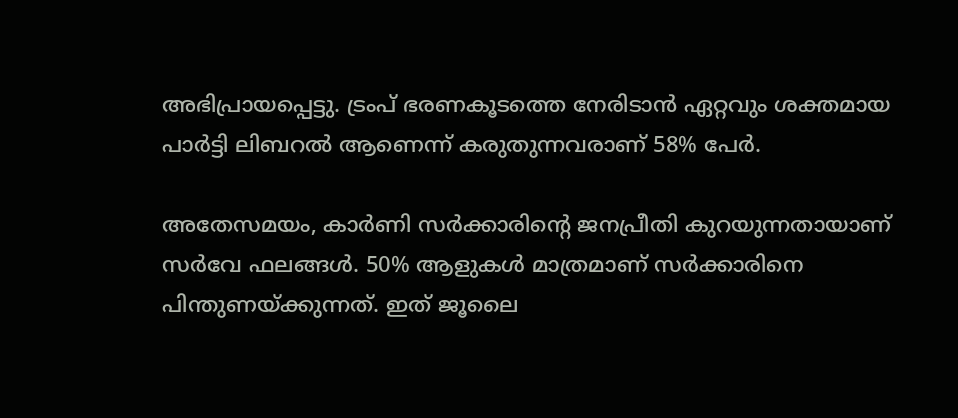അഭിപ്രായപ്പെട്ടു. ട്രംപ് ഭരണകൂടത്തെ നേരിടാൻ ഏറ്റവും ശക്തമായ പാർട്ടി ലിബറൽ ആണെന്ന് കരുതുന്നവരാണ് 58% പേർ.

അതേസമയം, കാർണി സർക്കാരിന്റെ ജനപ്രീതി കുറയുന്നതായാണ് സർവേ ഫലങ്ങൾ. 50% ആളുകൾ മാത്രമാണ് സർക്കാരിനെ പിന്തുണയ്ക്കുന്നത്. ഇത് ജൂലൈ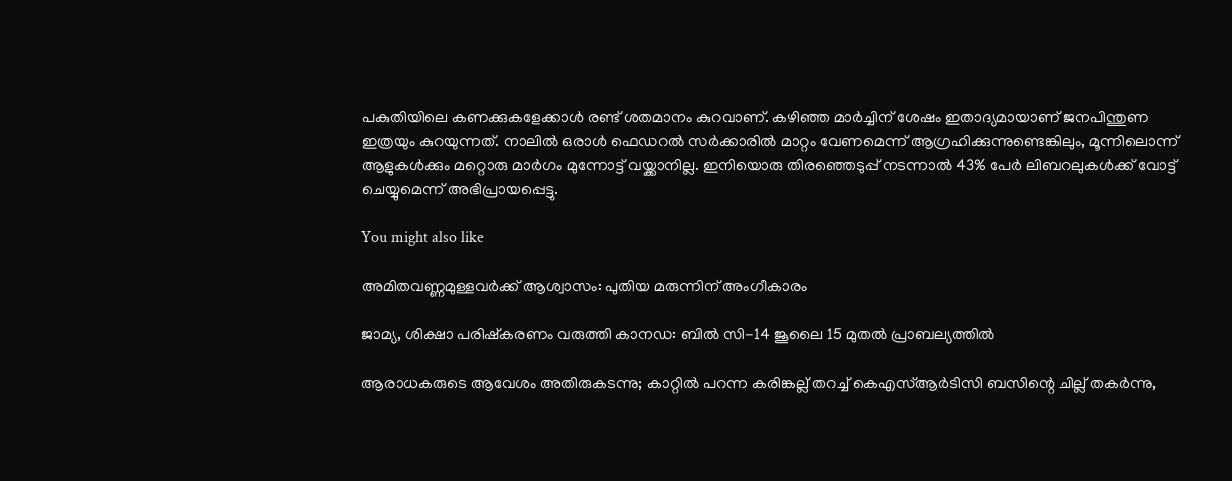പകുതിയിലെ കണക്കുകളേക്കാൾ രണ്ട് ശതമാനം കുറവാണ്. കഴിഞ്ഞ മാർച്ചിന് ശേഷം ഇതാദ്യമായാണ് ജനപിന്തുണ ഇത്രയും കുറയുന്നത്. നാലിൽ ഒരാൾ ഫെഡറൽ സർക്കാരിൽ മാറ്റം വേണമെന്ന് ആഗ്രഹിക്കുന്നുണ്ടെങ്കിലും, മൂന്നിലൊന്ന് ആളുകൾക്കും മറ്റൊരു മാർഗം മുന്നോട്ട് വയ്ക്കാനില്ല. ഇനിയൊരു തിരഞ്ഞെടുപ്പ് നടന്നാൽ 43% പേർ ലിബറലുകൾക്ക് വോട്ട് ചെയ്യുമെന്ന് അഭിപ്രായപ്പെട്ടു.

You might also like

അമിതവണ്ണമുള്ളവർക്ക് ആശ്വാസം: പുതിയ മരുന്നിന് അംഗീകാരം

ജാമ്യ, ശിക്ഷാ പരിഷ്കരണം വരുത്തി കാനഡ: ബിൽ സി-14 ജൂലൈ 15 മുതൽ പ്രാബല്യത്തിൽ

ആരാധകരുടെ ആവേശം അതിരുകടന്നു; കാറ്റിൽ പറന്ന കരിങ്കല്ല് തറച്ച് കെഎസ്ആർടിസി ബസിന്റെ ചില്ല് തകർന്നു,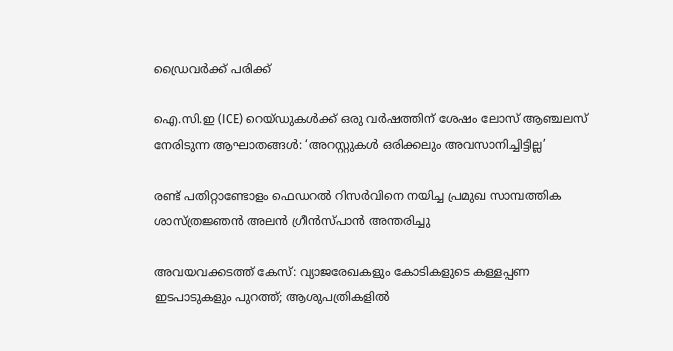ഡ്രൈവർക്ക് പരിക്ക്

ഐ.സി.ഇ (ICE) റെയ്ഡുകൾക്ക് ഒരു വർഷത്തിന് ശേഷം ലോസ് ആഞ്ചലസ് നേരിടുന്ന ആഘാതങ്ങൾ: ‘അറസ്റ്റുകൾ ഒരിക്കലും അവസാനിച്ചിട്ടില്ല’

രണ്ട് പതിറ്റാണ്ടോളം ഫെഡറൽ റിസർവിനെ നയിച്ച പ്രമുഖ സാമ്പത്തിക ശാസ്ത്രജ്ഞൻ അലൻ ഗ്രീൻസ്പാൻ അന്തരിച്ചു

അവയവക്കടത്ത് കേസ്: വ്യാജരേഖകളും കോടികളുടെ കള്ളപ്പണ ഇടപാടുകളും പുറത്ത്; ആശുപത്രികളിൽ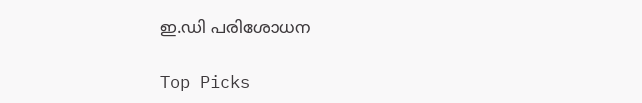ഇ.ഡി പരിശോധന

Top Picks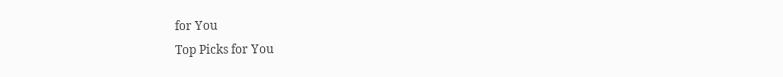for You
Top Picks for You